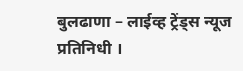बुलढाणा – लाईव्ह ट्रेंड्स न्यूज प्रतिनिधी ।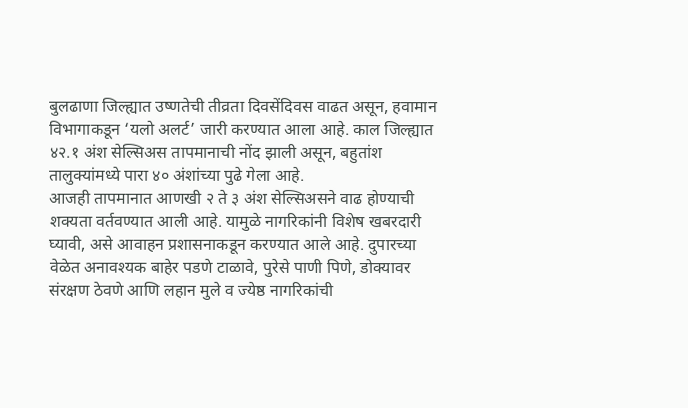बुलढाणा जिल्ह्यात उष्णतेची तीव्रता दिवसेंदिवस वाढत असून, हवामान विभागाकडून ‘यलो अलर्ट’ जारी करण्यात आला आहे. काल जिल्ह्यात ४२.१ अंश सेल्सिअस तापमानाची नोंद झाली असून, बहुतांश तालुक्यांमध्ये पारा ४० अंशांच्या पुढे गेला आहे.
आजही तापमानात आणखी २ ते ३ अंश सेल्सिअसने वाढ होण्याची शक्यता वर्तवण्यात आली आहे. यामुळे नागरिकांनी विशेष खबरदारी घ्यावी, असे आवाहन प्रशासनाकडून करण्यात आले आहे. दुपारच्या वेळेत अनावश्यक बाहेर पडणे टाळावे, पुरेसे पाणी पिणे, डोक्यावर संरक्षण ठेवणे आणि लहान मुले व ज्येष्ठ नागरिकांची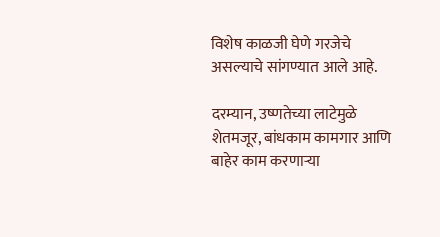विशेष काळजी घेणे गरजेचे असल्याचे सांगण्यात आले आहे.

दरम्यान, उष्णतेच्या लाटेमुळे शेतमजूर, बांधकाम कामगार आणि बाहेर काम करणाऱ्या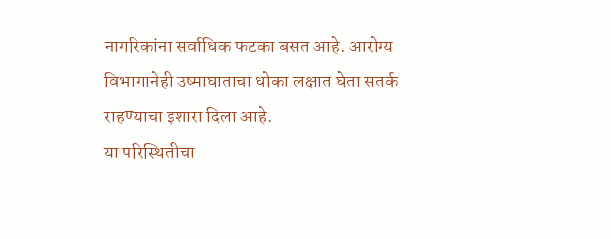नागरिकांना सर्वाधिक फटका बसत आहे. आरोग्य विभागानेही उष्माघाताचा धोका लक्षात घेता सतर्क राहण्याचा इशारा दिला आहे.
या परिस्थितीचा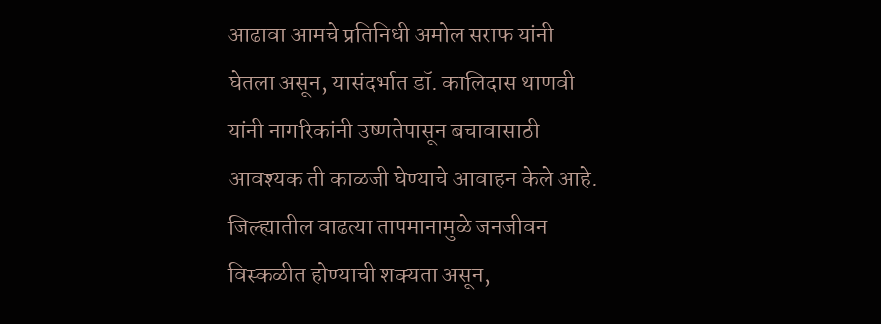आढावा आमचे प्रतिनिधी अमोल सराफ यांनी घेतला असून, यासंदर्भात डॉ. कालिदास थाणवी यांनी नागरिकांनी उष्णतेपासून बचावासाठी आवश्यक ती काळजी घेण्याचे आवाहन केले आहे.
जिल्ह्यातील वाढत्या तापमानामुळे जनजीवन विस्कळीत होण्याची शक्यता असून,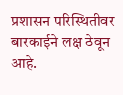प्रशासन परिस्थितीवर बारकाईने लक्ष ठेवून आहे.